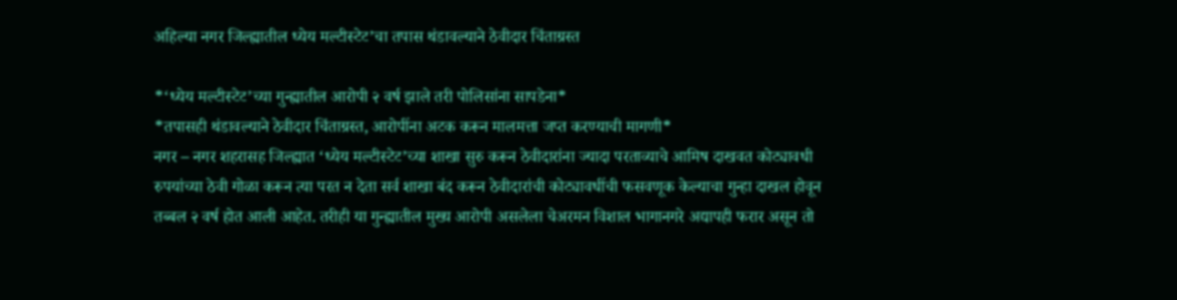अहिल्या नगर जिल्ह्यातील ध्येय मल्टीस्टेट’चा तपास थंडावल्याने ठेवीदार चिंताग्रस्त

*‘ध्येय मल्टीस्टेट’च्या गुन्ह्यातील आरोपी २ वर्ष झाले तरी पोलिसांना सापडेना*
*तपासही थंडावल्याने ठेवीदार चिंताग्रस्त, आरोपींना अटक करून मालमत्ता जप्त करण्याची मागणी*
नगर – नगर शहरासह जिल्ह्यात ‘ध्येय मल्टीस्टेट’च्या शाखा सुरु करून ठेवीदारांना ज्यादा परताव्याचे आमिष दाखवत कोट्यावधी रुपयांच्या ठेवी गोळा करून त्या परत न देता सर्व शाखा बंद करून ठेवीदारांची कोट्यावधींची फसवणूक केल्याचा गुन्हा दाखल होवून तब्बल २ वर्ष होत आली आहेत. तरीही या गुन्ह्यातील मुख्य आरोपी असलेला चेअरमन विशाल भागानगरे अद्यापही फरार असून तो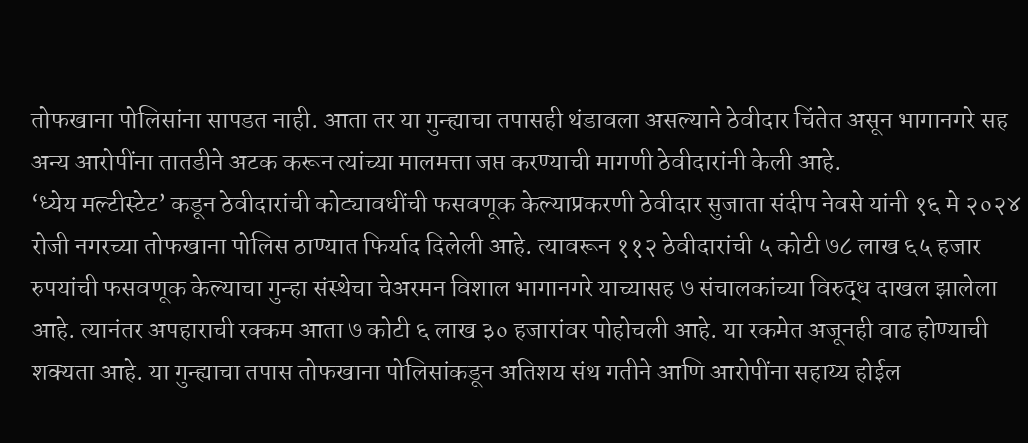तोफखाना पोलिसांना सापडत नाही. आता तर या गुन्ह्याचा तपासही थंडावला असल्याने ठेवीदार चिंतेत असून भागानगरे सह अन्य आरोपींना तातडीने अटक करून त्यांच्या मालमत्ता जप्त करण्याची मागणी ठेवीदारांनी केली आहे.
‘ध्येय मल्टीस्टेट’ कडून ठेवीदारांची कोट्यावधींची फसवणूक केल्याप्रकरणी ठेवीदार सुजाता संदीप नेवसे यांनी १६ मे २०२४ रोजी नगरच्या तोफखाना पोलिस ठाण्यात फिर्याद दिलेली आहे. त्यावरून ११२ ठेवीदारांची ५ कोटी ७८ लाख ६५ हजार रुपयांची फसवणूक केल्याचा गुन्हा संस्थेचा चेअरमन विशाल भागानगरे याच्यासह ७ संचालकांच्या विरुद्ध दाखल झालेला आहे. त्यानंतर अपहाराची रक्कम आता ७ कोटी ६ लाख ३० हजारांवर पोहोचली आहे. या रकमेत अजूनही वाढ होण्याची शक्यता आहे. या गुन्ह्याचा तपास तोफखाना पोलिसांकडून अतिशय संथ गतीने आणि आरोपींना सहाय्य होईल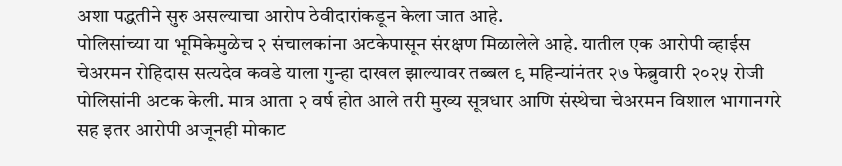अशा पद्धतीने सुरु असल्याचा आरोप ठेवीदारांकडून केला जात आहे.
पोलिसांच्या या भूमिकेमुळेच २ संचालकांना अटकेपासून संरक्षण मिळालेले आहे. यातील एक आरोपी व्हाईस चेअरमन रोहिदास सत्यदेव कवडे याला गुन्हा दाखल झाल्यावर तब्बल ९ महिन्यांनंतर २७ फेब्रुवारी २०२५ रोजी पोलिसांनी अटक केली. मात्र आता २ वर्ष होत आले तरी मुख्य सूत्रधार आणि संस्थेचा चेअरमन विशाल भागानगरे सह इतर आरोपी अजूनही मोकाट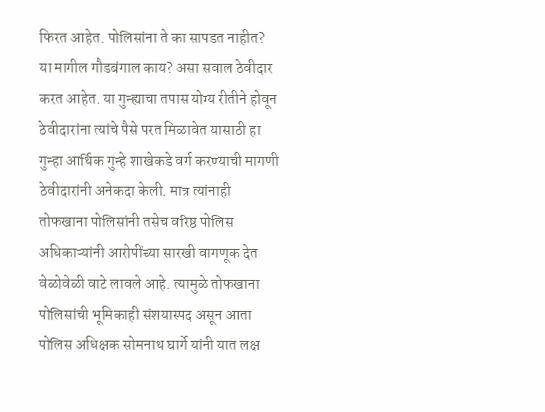फिरत आहेत. पोलिसांना ते का सापडत नाहीत? या मागील गौडबंगाल काय? असा सवाल ठेवीदार करत आहेत. या गुन्ह्याचा तपास योग्य रीतीने होवून ठेवीदारांना त्यांचे पैसे परत मिळावेत यासाठी हा गुन्हा आर्थिक गुन्हे शाखेकडे वर्ग करण्याची मागणी ठेवीदारांनी अनेकदा केली. मात्र त्यांनाही तोफखाना पोलिसांनी तसेच वरिष्ठ पोलिस अधिकाऱ्यांनी आरोपींच्या सारखी वागणूक देत वेळोवेळी वाटे लावले आहे. त्यामुळे तोफखाना पोलिसांची भूमिकाही संशयास्पद असून आता पोलिस अधिक्षक सोमनाथ घार्गे यांनी यात लक्ष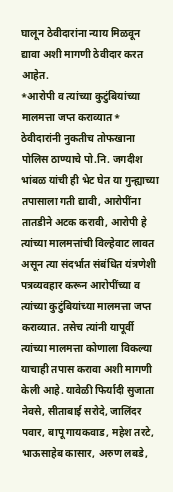घालून ठेवीदारांना न्याय मिळवून द्यावा अशी मागणी ठेवीदार करत आहेत.
*आरोपी व त्यांच्या कुटुंबियांच्या मालमत्ता जप्त कराव्यात*
ठेवीदारांनी नुकतीच तोफखाना पोलिस ठाण्याचे पो.नि. जगदीश भांबळ यांची ही भेट घेत या गुन्ह्याच्या तपासाला गती द्यावी, आरोपींना तातडीने अटक करावी, आरोपी हे त्यांच्या मालमत्तांची विल्हेवाट लावत असून त्या संदर्भात संबंधित यंत्रणेशी पत्रव्यवहार करून आरोपींच्या व त्यांच्या कुटुंबियांच्या मालमत्ता जप्त कराव्यात. तसेच त्यांनी यापूर्वी त्यांच्या मालमत्ता कोणाला विकल्या याचाही तपास करावा अशी मागणी केली आहे. यावेळी फिर्यादी सुजाता नेवसे, सीताबाई सरोदे, जालिंदर पवार, बापू गायकवाड, महेश तरटे, भाऊसाहेब कासार, अरुण लबडे,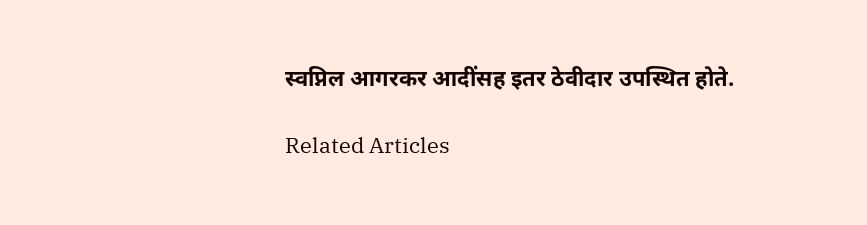स्वप्निल आगरकर आदींसह इतर ठेवीदार उपस्थित होते.

Related Articles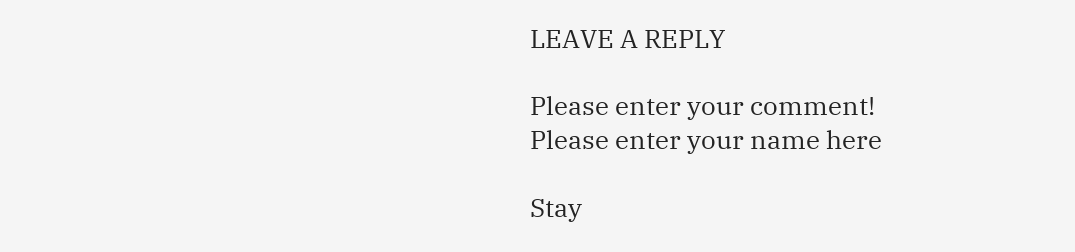LEAVE A REPLY

Please enter your comment!
Please enter your name here

Stay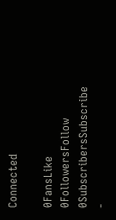Connected

0FansLike
0FollowersFollow
0SubscribersSubscribe
-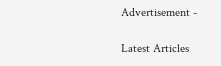Advertisement -

Latest Articles